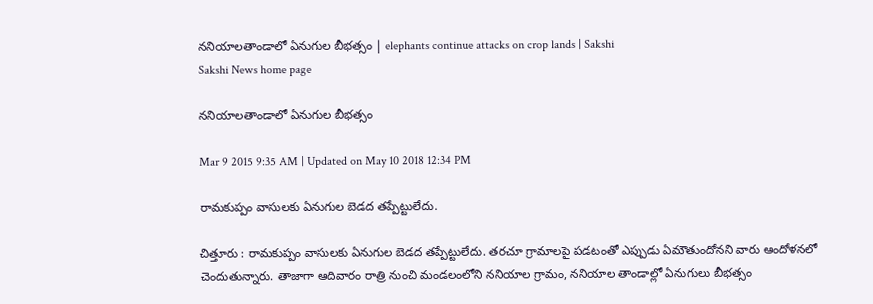ననియాలతాండాలో ఏనుగుల బీభత్సం | elephants continue attacks on crop lands | Sakshi
Sakshi News home page

ననియాలతాండాలో ఏనుగుల బీభత్సం

Mar 9 2015 9:35 AM | Updated on May 10 2018 12:34 PM

రామకుప్పం వాసులకు ఏనుగుల బెడద తప్పేట్టులేదు.

చిత్తూరు : రామకుప్పం వాసులకు ఏనుగుల బెడద తప్పేట్టులేదు. తరచూ గ్రామాలపై పడటంతో ఎప్పుడు ఏమౌతుందోనని వారు ఆందోళనలో చెందుతున్నారు. తాజాగా ఆదివారం రాత్రి నుంచి మండలంలోని ననియాల గ్రామం, ననియాల తాండాల్లో ఏనుగులు బీభత్సం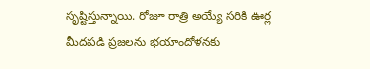సృష్టిస్తున్నాయి. రోజూ రాత్రి అయ్యే సరికి ఊర్ల మీదపడి ప్రజలను భయాందోళనకు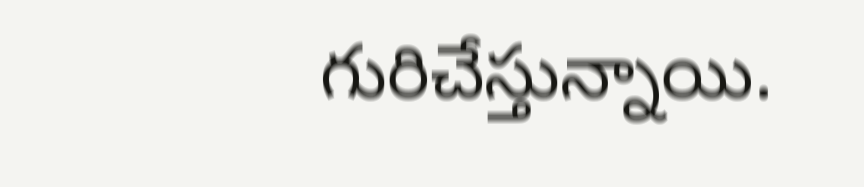గురిచేస్తున్నాయి.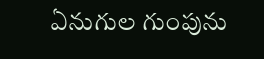ఏనుగుల గుంపును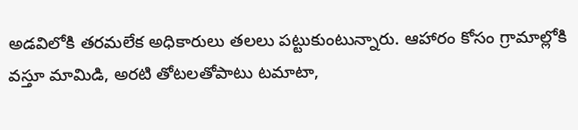అడవిలోకి తరమలేక అధికారులు తలలు పట్టుకుంటున్నారు. ఆహారం కోసం గ్రామాల్లోకి వస్తూ మామిడి, అరటి తోటలతోపాటు టమాటా,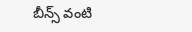బీన్స్ వంటి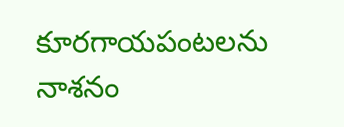కూరగాయపంటలను నాశనం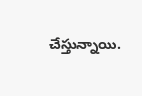చేస్తున్నాయి.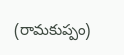(రామకుప్పం)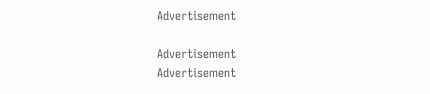Advertisement

Advertisement
Advertisement